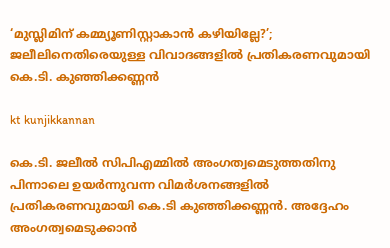‘മുസ്ലിമിന് കമ്മ്യൂണിസ്റ്റാകാൻ കഴിയില്ലേ?’; ജലീലിനെതിരെയുള്ള വിവാദങ്ങളിൽ പ്രതികരണവുമായി കെ.ടി. കുഞ്ഞിക്കണ്ണൻ

kt kunjikkannan

കെ.ടി. ജലീൽ സിപിഎമ്മിൽ അംഗത്വമെടുത്തതിനു പിന്നാലെ ഉയർന്നുവന്ന വിമർശനങ്ങളിൽ പ്രതികരണവുമായി കെ.ടി കുഞ്ഞിക്കണ്ണൻ. അദ്ദേഹം അംഗത്വമെടുക്കാൻ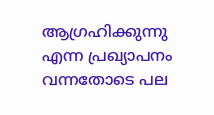ആഗ്രഹിക്കുന്നു എന്ന പ്രഖ്യാപനം വന്നതോടെ പല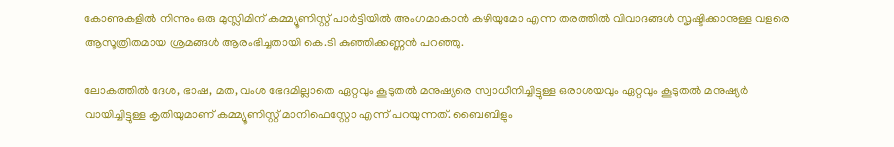കോണുകളിൽ നിന്നും ഒരു മുസ്ലിമിന് കമ്മ്യൂണിസ്റ്റ് പാർട്ടിയിൽ അംഗമാകാൻ കഴിയുമോ എന്ന തരത്തിൽ വിവാദങ്ങൾ സൃഷ്ടിക്കാനുള്ള വളരെ ആസൂത്രിതമായ ശ്രമങ്ങൾ ആരംഭിച്ചതായി കെ.ടി കുഞ്ഞിക്കണ്ണൻ പറഞ്ഞു.

ലോകത്തിൽ ദേശ, ഭാഷ, മത, വംശ ഭേദമില്ലാതെ ഏറ്റവും കൂടുതൽ മനുഷ്യരെ സ്വാധീനിച്ചിട്ടുള്ള ഒരാശയവും ഏറ്റവും കൂടുതൽ മനുഷ്യർ വായിച്ചിട്ടുള്ള കൃതിയുമാണ് കമ്മ്യൂണിസ്റ്റ് മാനിഫെസ്റ്റോ എന്ന് പറയുന്നത്. ബൈബിളും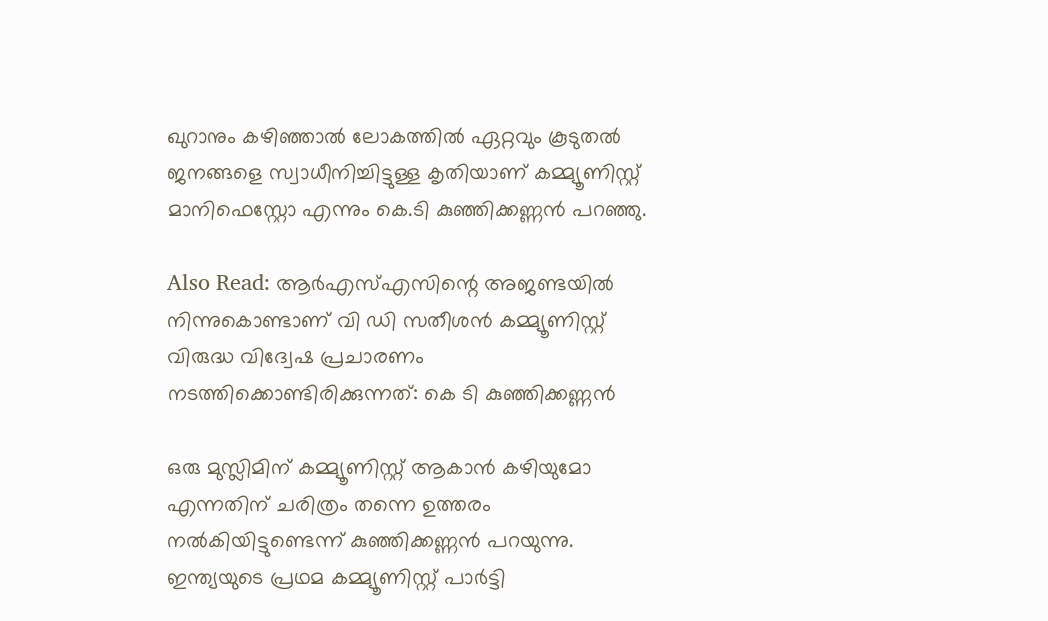ഖുറാനും കഴിഞ്ഞാൽ ലോകത്തിൽ ഏറ്റവും കൂടുതൽ ജനങ്ങളെ സ്വാധീനിച്ചിട്ടുള്ള കൃതിയാണ് കമ്മ്യൂണിസ്റ്റ് മാനിഫെസ്റ്റോ എന്നും കെ.ടി കുഞ്ഞിക്കണ്ണൻ പറഞ്ഞു.

Also Read: ആർഎസ്എസിന്റെ അജണ്ടയിൽ നിന്നുകൊണ്ടാണ് വി ഡി സതീശൻ കമ്മ്യൂണിസ്റ്റ് വിരുദ്ധ വിദ്വേഷ പ്രചാരണം നടത്തിക്കൊണ്ടിരിക്കുന്നത്: കെ ടി കുഞ്ഞിക്കണ്ണൻ

ഒരു മുസ്ലിമിന് കമ്മ്യൂണിസ്റ്റ് ആകാൻ കഴിയുമോ എന്നതിന് ചരിത്രം തന്നെ ഉത്തരം നൽകിയിട്ടുണ്ടെന്ന് കുഞ്ഞിക്കണ്ണൻ പറയുന്നു. ഇന്ത്യയുടെ പ്രഥമ കമ്മ്യൂണിസ്റ്റ് പാർട്ടി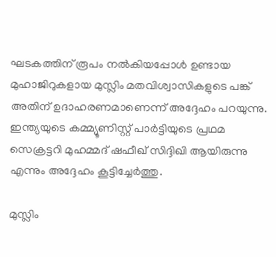ഘടകത്തിന് രൂപം നൽകിയപ്പോൾ ഉണ്ടായ മുഹാജിറുകളായ മുസ്ലിം മതവിശ്വാസികളുടെ പങ്ക് അതിന് ഉദാഹരണമാണെന്ന് അദ്ദേഹം പറയുന്നു. ഇന്ത്യയുടെ കമ്മ്യൂണിസ്റ്റ് പാർട്ടിയുടെ പ്രഥമ സെക്രട്ടറി മുഹമ്മദ് ഷഫീഖ് സിദ്ദിഖി ആയിരുന്നു എന്നും അദ്ദേഹം കൂട്ടിച്ചേർത്തു.

മുസ്ലിം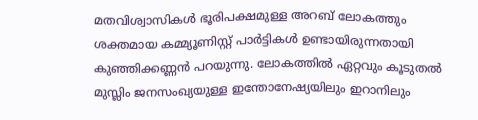മതവിശ്വാസികൾ ഭൂരിപക്ഷമുള്ള അറബ് ലോകത്തും ശക്തമായ കമ്മ്യൂണിസ്റ്റ് പാർട്ടികൾ ഉണ്ടായിരുന്നതായി കുഞ്ഞിക്കണ്ണൻ പറയുന്നു. ലോകത്തിൽ ഏറ്റവും കൂടുതൽ മുസ്ലിം ജനസംഖ്യയുള്ള ഇന്തോനേഷ്യയിലും ഇറാനിലും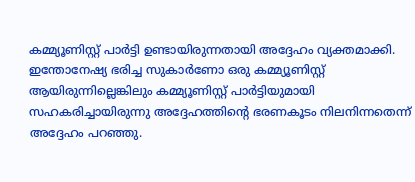കമ്മ്യൂണിസ്റ്റ് പാർട്ടി ഉണ്ടായിരുന്നതായി അദ്ദേഹം വ്യക്തമാക്കി. ഇന്തോനേഷ്യ ഭരിച്ച സുകാർണോ ഒരു കമ്മ്യൂണിസ്റ്റ് ആയിരുന്നില്ലെങ്കിലും കമ്മ്യൂണിസ്റ്റ് പാർട്ടിയുമായി സഹകരിച്ചായിരുന്നു അദ്ദേഹത്തിന്റെ ഭരണകൂടം നിലനിന്നതെന്ന് അദ്ദേഹം പറഞ്ഞു.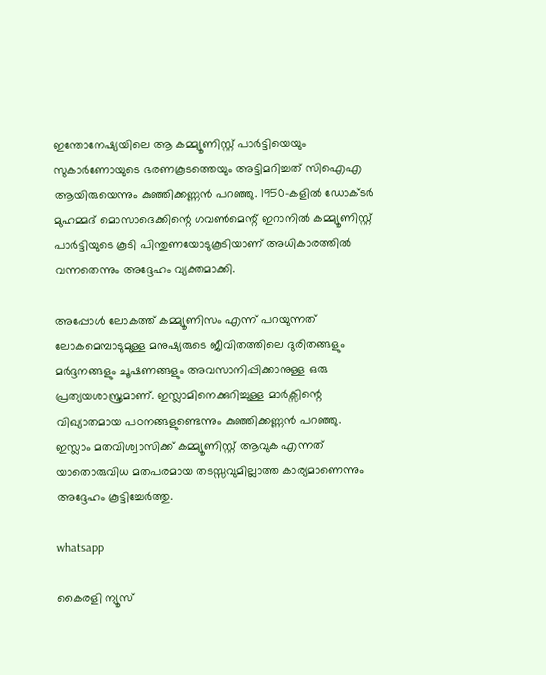ഇന്തോനേഷ്യയിലെ ആ കമ്മ്യൂണിസ്റ്റ് പാർട്ടിയെയും സുകാർണോയുടെ ഭരണകൂടത്തെയും അട്ടിമറിച്ചത് സിഐഎ ആയിരുയെന്നും കുഞ്ഞിക്കണ്ണൻ പറഞ്ഞു. 1950-കളിൽ ഡോക്ടർ മുഹമ്മദ് മൊസാദെക്കിന്റെ ഗവൺമെന്റ് ഇറാനിൽ കമ്മ്യൂണിസ്റ്റ് പാർട്ടിയുടെ കൂടി പിന്തുണയോടുകൂടിയാണ് അധികാരത്തിൽ വന്നതെന്നും അദ്ദേഹം വ്യക്തമാക്കി.

അപ്പോൾ ലോകത്ത് കമ്മ്യൂണിസം എന്ന് പറയുന്നത് ലോകമെമ്പാടുമുള്ള മനുഷ്യരുടെ ജീവിതത്തിലെ ദുരിതങ്ങളും മർദ്ദനങ്ങളും ചൂഷണങ്ങളും അവസാനിപ്പിക്കാനുള്ള ഒരു പ്രത്യയശാസ്ത്രമാണ്. ഇസ്ലാമിനെക്കുറിച്ചുള്ള മാർക്സിന്റെ വിഖ്യാതമായ പഠനങ്ങളുണ്ടെന്നും കുഞ്ഞിക്കണ്ണൻ പറഞ്ഞു. ഇസ്ലാം മതവിശ്വാസിക്ക് കമ്മ്യൂണിസ്റ്റ് ആവുക എന്നത് യാതൊരുവിധ മതപരമായ തടസ്സവുമില്ലാത്ത കാര്യമാണെന്നും അദ്ദേഹം കൂട്ടിച്ചേർത്തു.

whatsapp

കൈരളി ന്യൂസ്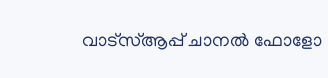വാട്‌സ്ആപ്പ് ചാനല്‍ ഫോളോ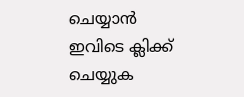ചെയ്യാന്‍ ഇവിടെ ക്ലിക്ക് ചെയ്യുക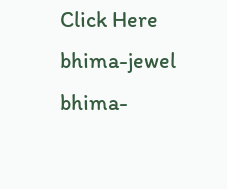Click Here
bhima-jewel
bhima-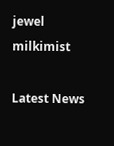jewel
milkimist

Latest News